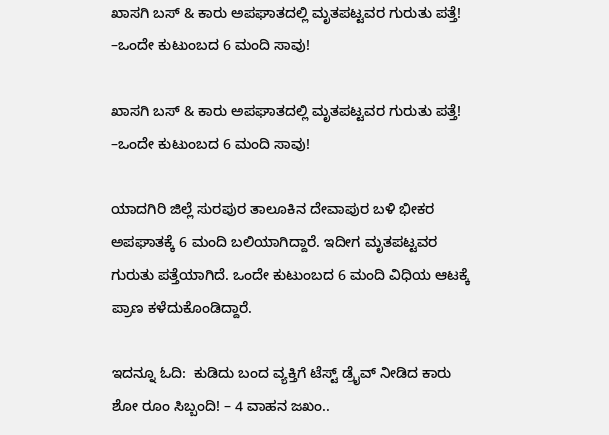ಖಾಸಗಿ ಬಸ್ & ಕಾರು ಅಪಘಾತದಲ್ಲಿ ಮೃತಪಟ್ಟವರ ಗುರುತು ಪತ್ತೆ! –ಒಂದೇ ಕುಟುಂಬದ 6 ಮಂದಿ ಸಾವು!

ಖಾಸಗಿ ಬಸ್ & ಕಾರು ಅಪಘಾತದಲ್ಲಿ ಮೃತಪಟ್ಟವರ ಗುರುತು ಪತ್ತೆ! –ಒಂದೇ ಕುಟುಂಬದ 6 ಮಂದಿ ಸಾವು!

ಯಾದಗಿರಿ ಜಿಲ್ಲೆ ಸುರಪುರ ತಾಲೂಕಿನ ದೇವಾಪುರ ಬಳಿ ಭೀಕರ ಅಪಘಾತಕ್ಕೆ 6 ಮಂದಿ ಬಲಿಯಾಗಿದ್ದಾರೆ. ಇದೀಗ ಮೃತಪಟ್ಟವರ ಗುರುತು ಪತ್ತೆಯಾಗಿದೆ. ಒಂದೇ ಕುಟುಂಬದ 6 ಮಂದಿ ವಿಧಿಯ ಆಟಕ್ಕೆ ಪ್ರಾಣ ಕಳೆದುಕೊಂಡಿದ್ದಾರೆ.

ಇದನ್ನೂ ಓದಿ:  ಕುಡಿದು ಬಂದ ವ್ಯಕ್ತಿಗೆ ಟೆಸ್ಟ್‌ ಡ್ರೈವ್‌ ನೀಡಿದ ಕಾರು ಶೋ ರೂಂ ಸಿಬ್ಬಂದಿ! – 4 ವಾಹನ ಜಖಂ..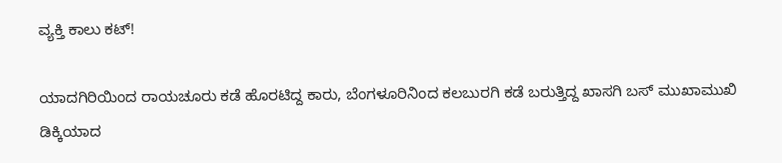ವ್ಯಕ್ತಿ ಕಾಲು ಕಟ್!

ಯಾದಗಿರಿಯಿಂದ ರಾಯಚೂರು ಕಡೆ ಹೊರಟಿದ್ದ ಕಾರು, ಬೆಂಗಳೂರಿನಿಂದ ಕಲಬುರಗಿ ಕಡೆ ಬರುತ್ತಿದ್ದ ಖಾಸಗಿ ಬಸ್ ಮುಖಾಮುಖಿ ಡಿಕ್ಕಿಯಾದ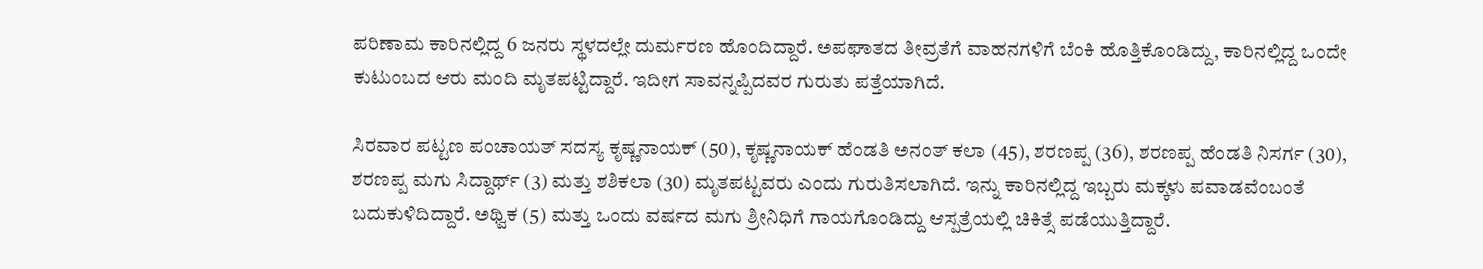ಪರಿಣಾಮ ಕಾರಿನಲ್ಲಿದ್ದ 6 ಜನರು ಸ್ಥಳದಲ್ಲೇ ದುರ್ಮರಣ ಹೊಂದಿದ್ದಾರೆ. ಅಪಘಾತದ ತೀವ್ರತೆಗೆ ವಾಹನಗಳಿಗೆ ಬೆಂಕಿ ಹೊತ್ತಿಕೊಂಡಿದ್ದು, ಕಾರಿನಲ್ಲಿದ್ದ ಒಂದೇ ಕುಟುಂಬದ ಆರು ಮಂದಿ ಮೃತಪಟ್ಟಿದ್ದಾರೆ. ಇದೀಗ ಸಾವನ್ನಪ್ಪಿದವರ ಗುರುತು ಪತ್ತೆಯಾಗಿದೆ.

ಸಿರವಾರ ಪಟ್ಟಣ ಪಂಚಾಯತ್‌ ಸದಸ್ಯ ಕೃಷ್ಣನಾಯಕ್ (50), ಕೃಷ್ಣನಾಯಕ್ ಹೆಂಡತಿ ಅನಂತ್ ಕಲಾ (45), ಶರಣಪ್ಪ (36), ಶರಣಪ್ಪ ಹೆಂಡತಿ ನಿಸರ್ಗ (30), ಶರಣಪ್ಪ ಮಗು ಸಿದ್ದಾರ್ಥ್ (3) ಮತ್ತು ಶಶಿಕಲಾ (30) ಮೃತಪಟ್ಟವರು ಎಂದು ಗುರುತಿಸಲಾಗಿದೆ. ಇನ್ನು ಕಾರಿನಲ್ಲಿದ್ದ ಇಬ್ಬರು ಮಕ್ಕಳು ಪವಾಡವೆಂಬಂತೆ ಬದುಕುಳಿದಿದ್ದಾರೆ. ಅಥ್ವಿಕ (5) ಮತ್ತು ಒಂದು ವರ್ಷದ ಮಗು ಶ್ರೀನಿಧಿಗೆ ಗಾಯಗೊಂಡಿದ್ದು ಆಸ್ಪತ್ರೆಯಲ್ಲಿ ಚಿಕಿತ್ಸೆ ಪಡೆಯುತ್ತಿದ್ದಾರೆ.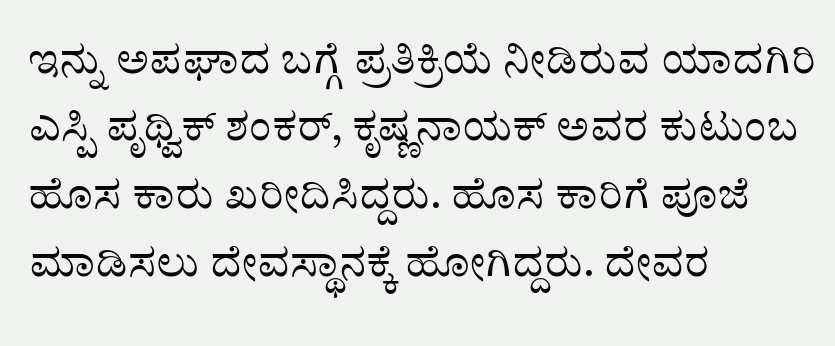ಇನ್ನು ಅಪಘಾದ ಬಗ್ಗೆ ಪ್ರತಿಕ್ರಿಯೆ ನೀಡಿರುವ ಯಾದಗಿರಿ ಎಸ್ಪಿ ಪೃಥ್ವಿಕ್ ಶಂಕರ್, ಕೃಷ್ಣನಾಯಕ್ ಅವರ ಕುಟುಂಬ ಹೊಸ ಕಾರು ಖರೀದಿಸಿದ್ದರು. ಹೊಸ ಕಾರಿಗೆ ಪೂಜೆ ಮಾಡಿಸಲು ದೇವಸ್ಥಾನಕ್ಕೆ ಹೋಗಿದ್ದರು. ದೇವರ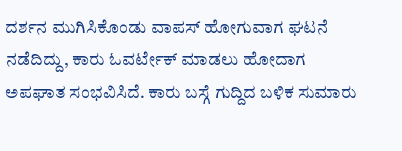ದರ್ಶನ ಮುಗಿಸಿಕೊಂಡು ವಾಪಸ್ ಹೋಗುವಾಗ ಘಟನೆ ನಡೆದಿದ್ದು, ಕಾರು ಓವರ್ಟೇಕ್ ಮಾಡಲು ಹೋದಾಗ ಅಪಘಾತ ಸಂಭವಿಸಿದೆ. ಕಾರು ಬಸ್ಗೆ ಗುದ್ದಿದ ಬಳಿಕ ಸುಮಾರು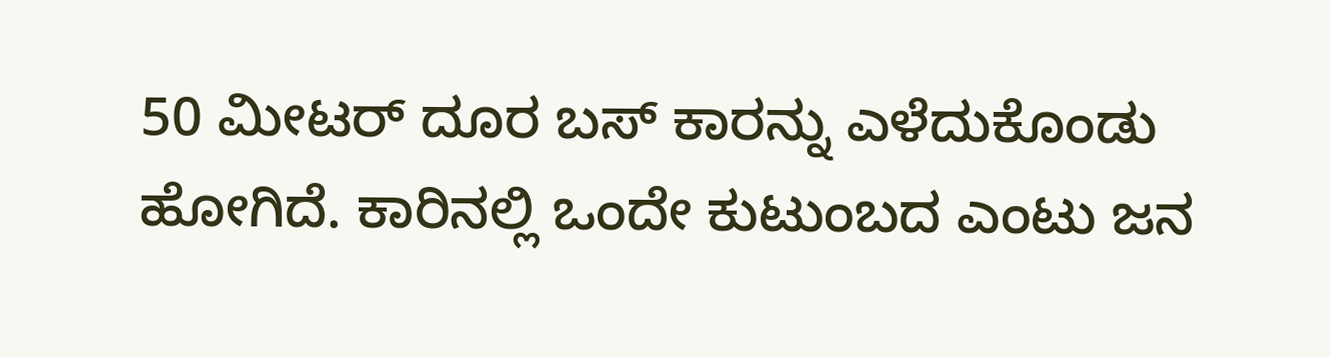50 ಮೀಟರ್ ದೂರ ಬಸ್ ಕಾರನ್ನು ಎಳೆದುಕೊಂಡು ಹೋಗಿದೆ. ಕಾರಿನಲ್ಲಿ ಒಂದೇ ಕುಟುಂಬದ ಎಂಟು ಜನ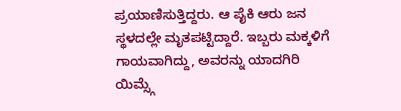ಪ್ರಯಾಣಿಸುತ್ತಿದ್ದರು. ಆ ಪೈಕಿ ಆರು ಜನ ಸ್ಥಳದಲ್ಲೇ ಮೃತಪಟ್ಟಿದ್ದಾರೆ. ಇಬ್ಬರು ಮಕ್ಕಳಿಗೆ ಗಾಯವಾಗಿದ್ದು, ಅವರನ್ನು ಯಾದಗಿರಿ ಯಿಮ್ಸ್ಗೆ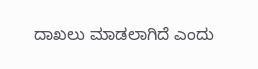ದಾಖಲು ಮಾಡಲಾಗಿದೆ ಎಂದು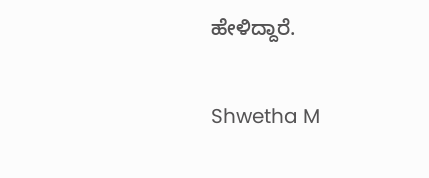ಹೇಳಿದ್ದಾರೆ.

Shwetha M